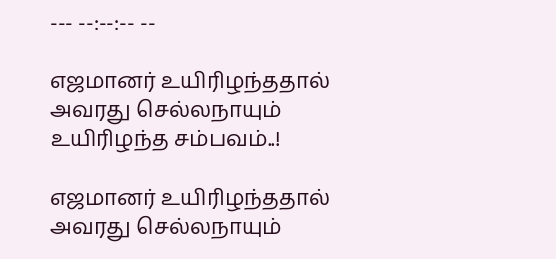--- --:--:-- --

எஜமானர் உயிரிழந்ததால் அவரது செல்லநாயும் உயிரிழந்த சம்பவம்..!

எஜமானர் உயிரிழந்ததால் அவரது செல்லநாயும்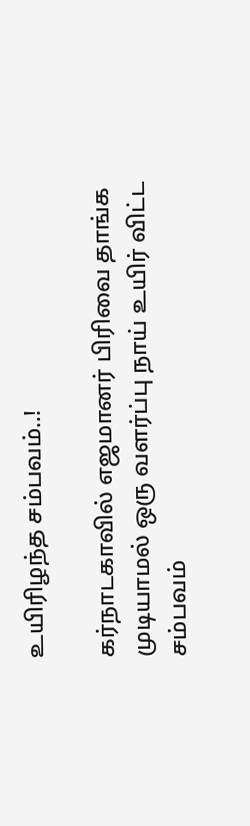உயிரிழந்த சம்பவம்..!

கர்நாடகாவில் எஜமானர் பிரிவை தாங்க முடியாமல் ஒரு வளர்ப்பு நாய் உயிர் விட்ட சம்பவம்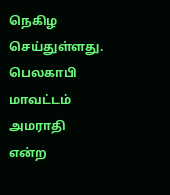நெகிழ செய்துள்ளது. பெலகாபி மாவட்டம் அமராதி என்ற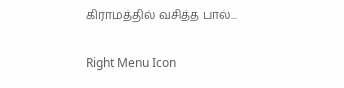கிராமத்தில் வசித்த பால்...

Right Menu Icon